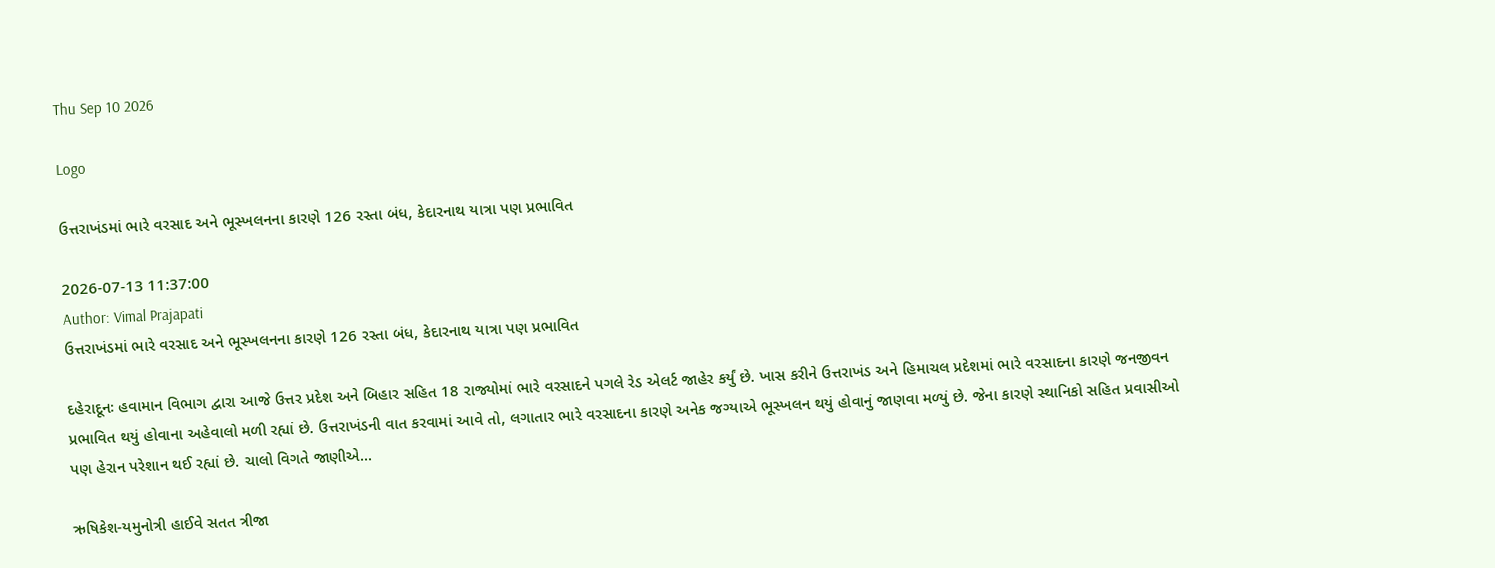Thu Sep 10 2026

Logo

ઉત્તરાખંડમાં ભારે વરસાદ અને ભૂસ્ખલનના કારણે 126 રસ્તા બંધ, કેદારનાથ યાત્રા પણ પ્રભાવિત

2026-07-13 11:37:00
Author: Vimal Prajapati
ઉત્તરાખંડમાં ભારે વરસાદ અને ભૂસ્ખલનના કારણે 126 રસ્તા બંધ, કેદારનાથ યાત્રા પણ પ્રભાવિત

દહેરાદૂનઃ હવામાન વિભાગ દ્વારા આજે ઉત્તર પ્રદેશ અને બિહાર સહિત 18 રાજ્યોમાં ભારે વરસાદને પગલે રેડ એલર્ટ જાહેર કર્યું છે. ખાસ કરીને ઉત્તરાખંડ અને હિમાચલ પ્રદેશમાં ભારે વરસાદના કારણે જનજીવન પ્રભાવિત થયું હોવાના અહેવાલો મળી રહ્યાં છે. ઉત્તરાખંડની વાત કરવામાં આવે તો, લગાતાર ભારે વરસાદના કારણે અનેક જગ્યાએ ભૂસ્ખલન થયું હોવાનું જાણવા મળ્યું છે. જેના કારણે સ્થાનિકો સહિત પ્રવાસીઓ પણ હેરાન પરેશાન થઈ રહ્યાં છે. ચાલો વિગતે જાણીએ...

ઋષિકેશ-યમુનોત્રી હાઈવે સતત ત્રીજા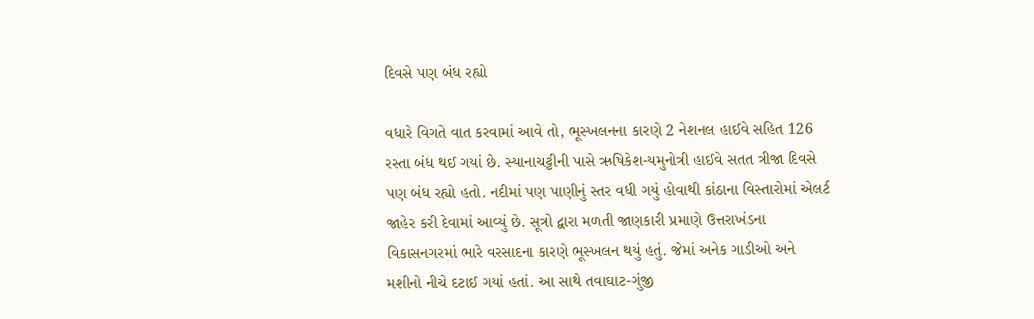દિવસે પણ બંધ રહ્યો

વધારે વિગતે વાત કરવામાં આવે તો, ભૂસ્ખલનના કારણે 2 નેશનલ હાઈવે સહિત 126 રસ્તા બંધ થઈ ગયાં છે. સ્યાનાચટ્ટીની પાસે ઋષિકેશ-યમુનોત્રી હાઈવે સતત ત્રીજા દિવસે પણ બંધ રહ્યો હતો. નદીમાં પણ પાણીનું સ્તર વધી ગયું હોવાથી કાંઠાના વિસ્તારોમાં એલર્ટ જાહેર કરી દેવામાં આવ્યું છે. સૂત્રો દ્વારા મળતી જાણકારી પ્રમાણે ઉત્તરાખંડના વિકાસનગરમાં ભારે વરસાદના કારણે ભૂસ્ખલન થયું હતું. જેમાં અનેક ગાડીઓ અને મશીનો નીચે દટાઈ ગયાં હતાં. આ સાથે તવાઘાટ-ગુંજી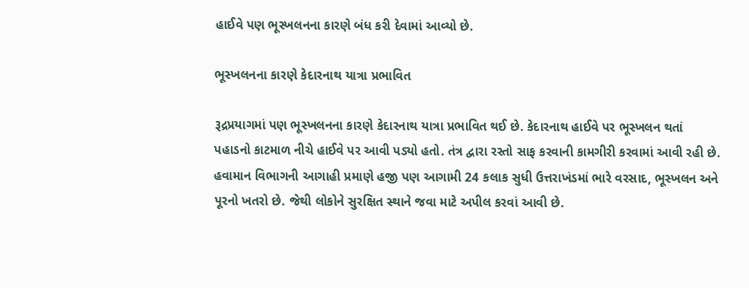હાઈવે પણ ભૂસ્ખલનના કારણે બંધ કરી દેવામાં આવ્યો છે.

ભૂસ્ખલનના કારણે કેદારનાથ યાત્રા પ્રભાવિત

રૂદ્રપ્રયાગમાં પણ ભૂસ્ખલનના કારણે કેદારનાથ યાત્રા પ્રભાવિત થઈ છે. કેદારનાથ હાઈવે પર ભૂસ્ખલન થતાં પહાડનો કાટમાળ નીચે હાઈવે પર આવી પડ્યો હતો. તંત્ર દ્વારા રસ્તો સાફ કરવાની કામગીરી કરવામાં આવી રહી છે. હવામાન વિભાગની આગાહી પ્રમાણે હજી પણ આગામી 24 કલાક સુધી ઉત્તરાખંડમાં ભારે વરસાદ, ભૂસ્ખલન અને પૂરનો ખતરો છે. જેથી લોકોને સુરક્ષિત સ્થાને જવા માટે અપીલ કરવાં આવી છે.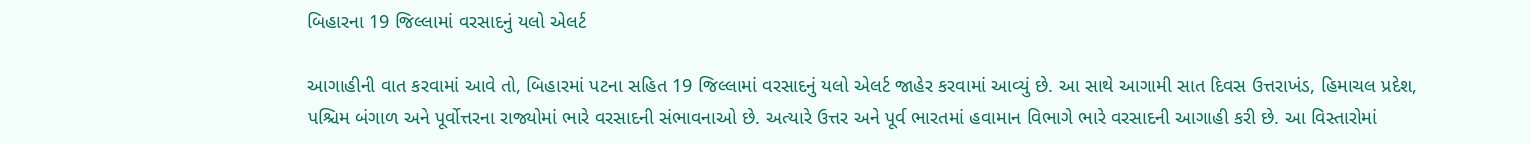બિહારના 19 જિલ્લામાં વરસાદનું યલો એલર્ટ

આગાહીની વાત કરવામાં આવે તો, બિહારમાં પટના સહિત 19 જિલ્લામાં વરસાદનું યલો એલર્ટ જાહેર કરવામાં આવ્યું છે. આ સાથે આગામી સાત દિવસ ઉત્તરાખંડ, હિમાચલ પ્રદેશ, પશ્ચિમ બંગાળ અને પૂર્વોત્તરના રાજ્યોમાં ભારે વરસાદની સંભાવનાઓ છે. અત્યારે ઉત્તર અને પૂર્વ ભારતમાં હવામાન વિભાગે ભારે વરસાદની આગાહી કરી છે. આ વિસ્તારોમાં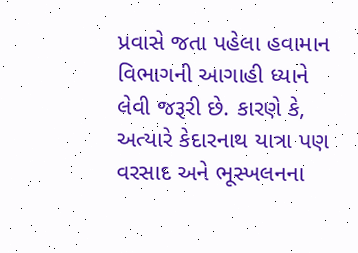પ્રવાસે જતા પહેલા હવામાન વિભાગની આગાહી ધ્યાને લેવી જરૂરી છે. કારણે કે, અત્યારે કેદારનાથ યાત્રા પણ વરસાદ અને ભૂસ્ખલનના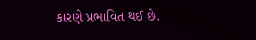કારણે પ્રભાવિત થઈ છે.